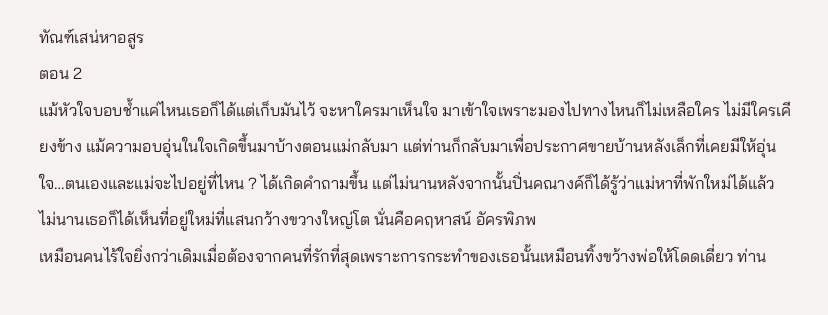ทัณฑ์เสน่หาอสูร
ตอน 2
แม้หัวใจบอบช้ำแค่ไหนเธอก็ได้แต่เก็บมันไว้ จะหาใครมาเห็นใจ มาเข้าใจเพราะมองไปทางไหนก็ไม่เหลือใคร ไม่มีใครเคียงข้าง แม้ความอบอุ่นในใจเกิดขึ้นมาบ้างตอนแม่กลับมา แต่ท่านก็กลับมาเพื่อประกาศขายบ้านหลังเล็กที่เคยมีให้อุ่นใจ…ตนเองและแม่จะไปอยู่ที่ไหน ? ได้เกิดคำถามขึ้น แต่ไม่นานหลังจากนั้นปิ่นคณางค์ก็ได้รู้ว่าแม่หาที่พักใหม่ได้แล้ว ไม่นานเธอก็ได้เห็นที่อยู่ใหม่ที่แสนกว้างขวางใหญ่โต นั่นคือคฤหาสน์ อัครพิภพ
เหมือนคนไร้ใจยิ่งกว่าเดิมเมื่อต้องจากคนที่รักที่สุดเพราะการกระทำของเธอนั้นเหมือนทิ้งขว้างพ่อให้โดดเดี่ยว ท่าน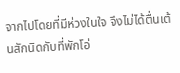จากไปโดยที่มีห่วงในใจ จึงไม่ได้ตื่นเต้นสักนิดกับที่พักโอ่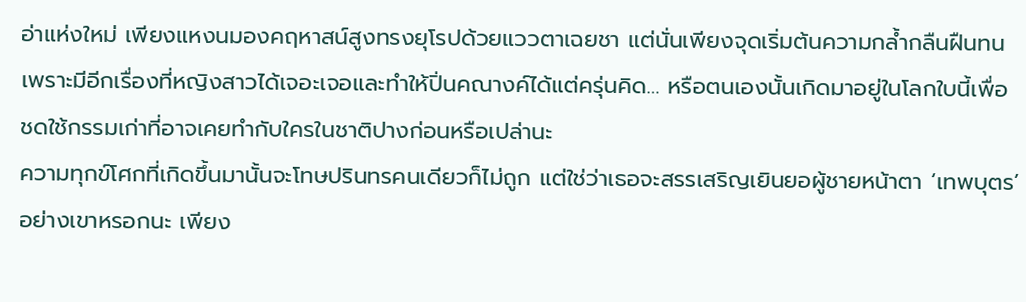อ่าแห่งใหม่ เพียงแหงนมองคฤหาสน์สูงทรงยุโรปด้วยแววตาเฉยชา แต่นั่นเพียงจุดเริ่มต้นความกล้ำกลืนฝืนทนเพราะมีอีกเรื่องที่หญิงสาวได้เจอะเจอและทำให้ปิ่นคณางค์ได้แต่ครุ่นคิด… หรือตนเองนั้นเกิดมาอยู่ในโลกใบนี้เพื่อชดใช้กรรมเก่าที่อาจเคยทำกับใครในชาติปางก่อนหรือเปล่านะ
ความทุกข์โศกที่เกิดขึ้นมานั้นจะโทษปรินทรคนเดียวก็ไม่ถูก แต่ใช่ว่าเธอจะสรรเสริญเยินยอผู้ชายหน้าตา ‘เทพบุตร’ อย่างเขาหรอกนะ เพียง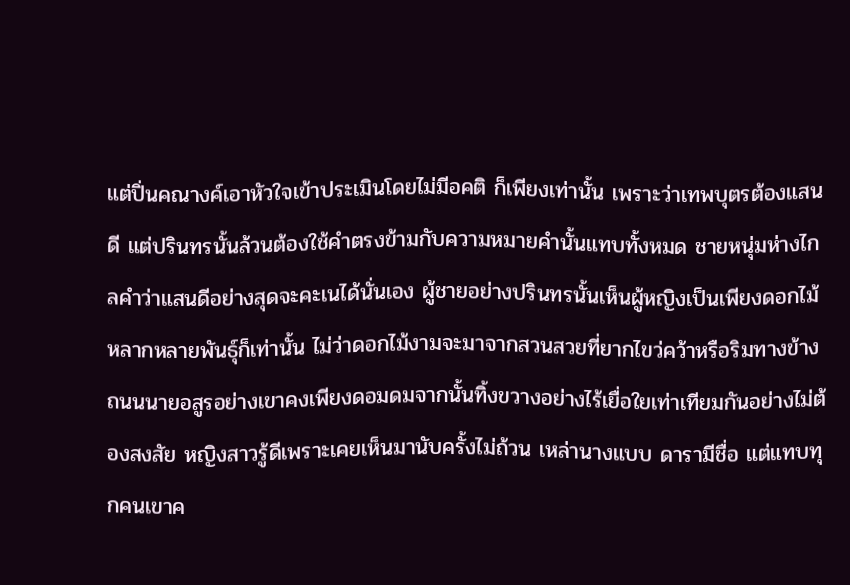แต่ปิ่นคณางค์เอาหัวใจเข้าประเมินโดยไม่มีอคติ ก็เพียงเท่านั้น เพราะว่าเทพบุตรต้องแสนดี แต่ปรินทรนั้นล้วนต้องใช้คำตรงข้ามกับความหมายคำนั้นแทบทั้งหมด ชายหนุ่มห่างไกลคำว่าแสนดีอย่างสุดจะคะเนได้นั่นเอง ผู้ชายอย่างปรินทรนั้นเห็นผู้หญิงเป็นเพียงดอกไม้หลากหลายพันธุ์ก็เท่านั้น ไม่ว่าดอกไม้งามจะมาจากสวนสวยที่ยากไขว่คว้าหรือริมทางข้างถนนนายอสูรอย่างเขาคงเพียงดอมดมจากนั้นทิ้งขวางอย่างไร้เยื่อใยเท่าเทียมกันอย่างไม่ต้องสงสัย หญิงสาวรู้ดีเพราะเคยเห็นมานับครั้งไม่ถ้วน เหล่านางแบบ ดารามีชื่อ แต่แทบทุกคนเขาค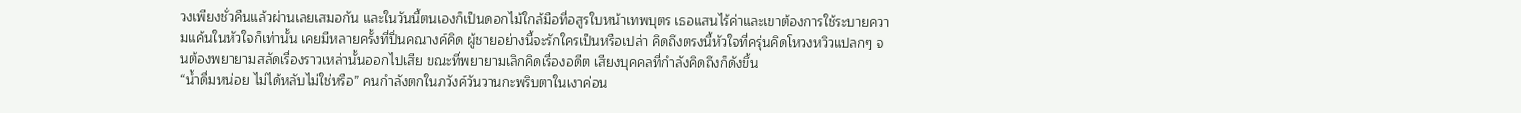วงเพียงชั่วคืนแล้วผ่านเลยเสมอกัน และในวันนี้ตนเองก็เป็นดอกไม้ใกล้มือที่อสูรใบหน้าเทพบุตร เธอแสนไร้ค่าและเขาต้องการใช้ระบายความแค้นในหัวใจก็เท่านั้น เคยมีหลายครั้งที่ปิ่นคณางค์คิด ผู้ชายอย่างนี้จะรักใครเป็นหรือเปล่า คิดถึงตรงนี้หัวใจที่ครุ่นคิดโหวงหวิวแปลกๆ จนต้องพยายามสลัดเรื่องราวเหล่านั้นออกไปเสีย ขณะที่พยายามเลิกคิดเรื่องอดีต เสียงบุคคลที่กำลังคิดถึงก็ดังขึ้น
“น้ำดื่มหน่อย ไม่ได้หลับไม่ใช่หรือ” คนกำลังตกในภวังค์วันวานกะพริบตาในเงาค่อน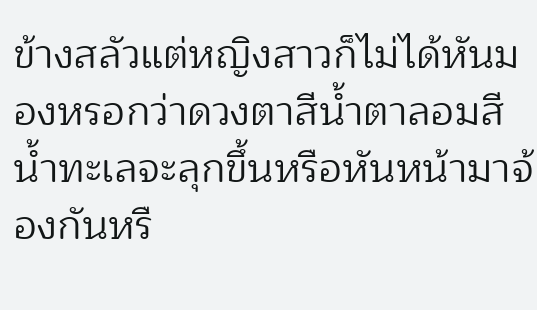ข้างสลัวแต่หญิงสาวก็ไม่ได้หันมองหรอกว่าดวงตาสีน้ำตาลอมสีน้ำทะเลจะลุกขึ้นหรือหันหน้ามาจ้องกันหรื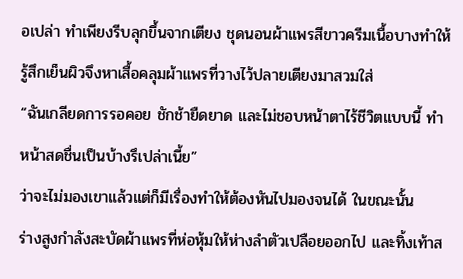อเปล่า ทำเพียงรีบลุกขึ้นจากเตียง ชุดนอนผ้าแพรสีขาวครีมเนื้อบางทำให้รู้สึกเย็นผิวจึงหาเสื้อคลุมผ้าแพรที่วางไว้ปลายเตียงมาสวมใส่
“ฉันเกลียดการรอคอย ชักช้ายืดยาด และไม่ชอบหน้าตาไร้ชีวิตแบบนี้ ทำหน้าสดชื่นเป็นบ้างรึเปล่าเนี้ย”
ว่าจะไม่มองเขาแล้วแต่ก็มีเรื่องทำให้ต้องหันไปมองจนได้ ในขณะนั้น
ร่างสูงกำลังสะบัดผ้าแพรที่ห่อหุ้มให้ห่างลำตัวเปลือยออกไป และทิ้งเท้าส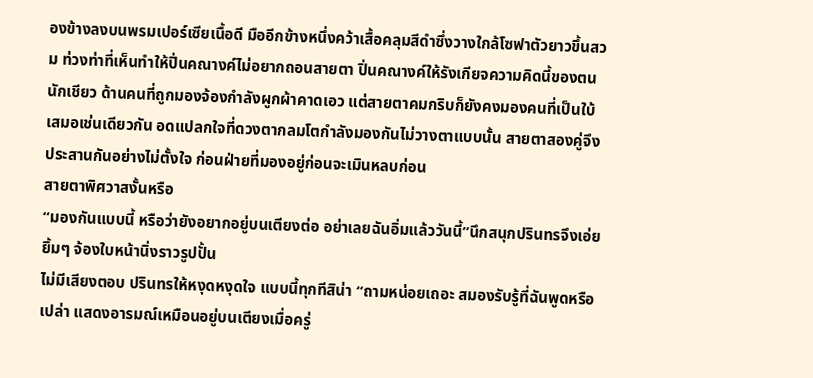องข้างลงบนพรมเปอร์เซียเนื้อดี มืออีกข้างหนึ่งคว้าเสื้อคลุมสีดำซึ่งวางใกล้โซฟาตัวยาวขึ้นสวม ท่วงท่าที่เห็นทำให้ปิ่นคณางค์ไม่อยากถอนสายตา ปิ่นคณางค์ให้รังเกียจความคิดนี้ของตนนักเชียว ด้านคนที่ถูกมองจ้องกำลังผูกผ้าคาดเอว แต่สายตาคมกริบก็ยังคงมองคนที่เป็นใบ้เสมอเช่นเดียวกัน อดแปลกใจที่ดวงตากลมโตกำลังมองกันไม่วางตาแบบนั้น สายตาสองคู่จึงประสานกันอย่างไม่ตั้งใจ ก่อนฝ่ายที่มองอยู่ก่อนจะเมินหลบก่อน
สายตาพิศวาสงั้นหรือ
“มองกันแบบนี้ หรือว่ายังอยากอยู่บนเตียงต่อ อย่าเลยฉันอิ่มแล้ววันนี้”นึกสนุกปรินทรจึงเอ่ยยิ้มๆ จ้องใบหน้านิ่งราวรูปปั้น
ไม่มีเสียงตอบ ปรินทรให้หงุดหงุดใจ แบบนี้ทุกทีสิน่า “ถามหน่อยเถอะ สมองรับรู้ที่ฉันพูดหรือเปล่า แสดงอารมณ์เหมือนอยู่บนเตียงเมื่อครู่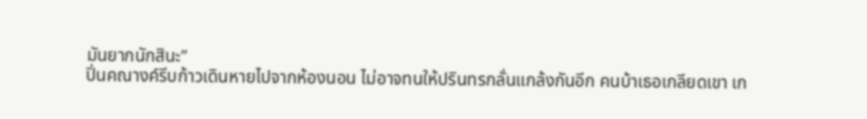มันยากนักสินะ”
ปิ่นคณางค์รีบก้าวเดินหายไปจากห้องนอน ไม่อาจทนให้ปรินทรกลั่นแกล้งกันอีก คนบ้าเธอเกลียดเขา เก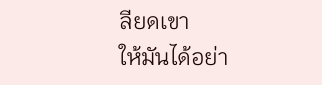ลียดเขา
ให้มันได้อย่า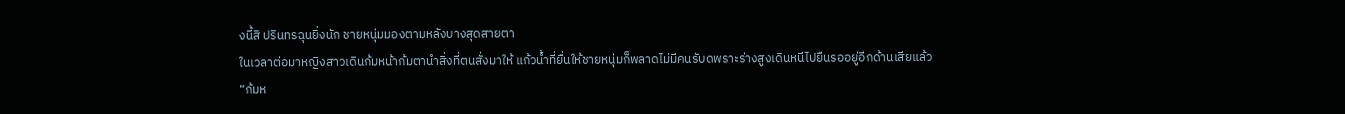งนี้สิ ปรินทรฉุนยิ่งนัก ชายหนุ่มมองตามหลังบางสุดสายตา
ในเวลาต่อมาหญิงสาวเดินก้มหน้าก้มตานำสิ่งที่ตนสั่งมาให้ แก้วน้ำที่ยื่นให้ชายหนุ่มก็พลาดไม่มีคนรับดพราะร่างสูงเดินหนีไปยืนรออยู่อีกด้านเสียแล้ว
“ก้มห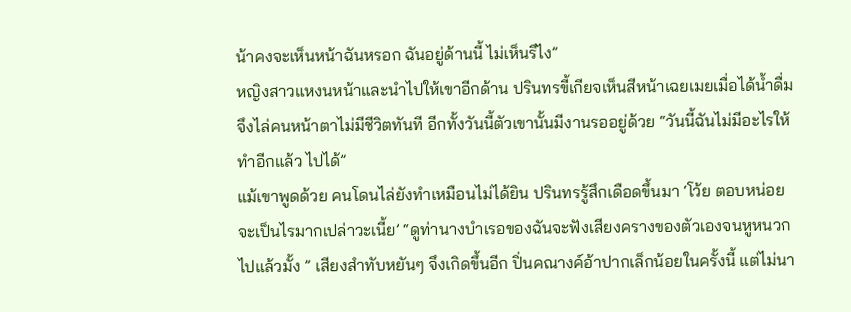น้าคงจะเห็นหน้าฉันหรอก ฉันอยู่ด้านนี้ ไม่เห็นรึไง”
หญิงสาวแหงนหน้าและนำไปให้เขาอีกด้าน ปรินทรขี้เกียจเห็นสีหน้าเฉยเมยเมื่อได้น้ำดื่มจึงไล่คนหน้าตาไม่มีชีวิตทันที อีกทั้งวันนี้ตัวเขานั้นมีงานรออยู่ด้วย “วันนี้ฉันไม่มีอะไรให้ทำอีกแล้ว ไปได้”
แม้เขาพูดด้วย คนโดนไล่ยังทำเหมือนไม่ได้ยิน ปรินทรรู้สึกเดือดขึ้นมา ‘โว้ย ตอบหน่อยจะเป็นไรมากเปล่าวะเนี้ย’ “ดูท่านางบำเรอของฉันจะฟังเสียงครางของตัวเองจนหูหนวกไปแล้วมั้ง ” เสียงสำทับหยันๆ จึงเกิดขึ้นอีก ปิ่นคณางค์อ้าปากเล็กน้อยในครั้งนี้ แต่ไม่นา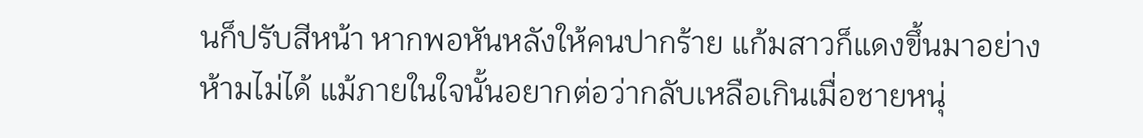นก็ปรับสีหน้า หากพอหันหลังให้คนปากร้าย แก้มสาวก็แดงขึ้นมาอย่างห้ามไม่ได้ แม้ภายในใจนั้นอยากต่อว่ากลับเหลือเกินเมื่อชายหนุ่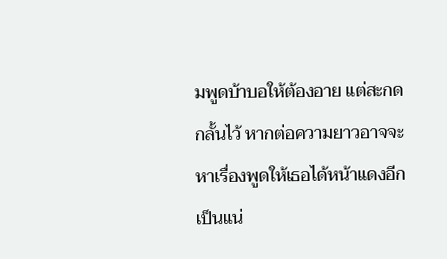มพูดบ้าบอให้ต้องอาย แต่สะกดกลั้นไว้ หากต่อความยาวอาจจะหาเรื่องพูดให้เธอได้หน้าแดงอีกเป็นแน่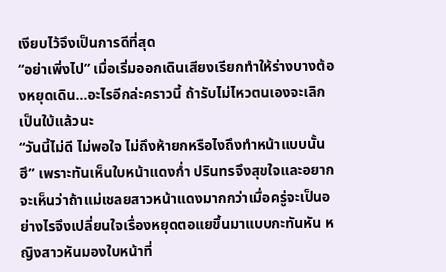เงียบไว้จึงเป็นการดีที่สุด
“อย่าเพิ่งไป” เมื่อเริ่มออกเดินเสียงเรียกทำให้ร่างบางต้องหยุดเดิน…อะไรอีกล่ะคราวนี้ ถ้ารับไม่ไหวตนเองจะเลิกเป็นใบ้แล้วนะ
“วันนี้ไม่ดี ไม่พอใจ ไม่ถึงห้ายกหรือไงถึงทำหน้าแบบนั้นฮึ” เพราะทันเห็นใบหน้าแดงก่ำ ปรินทรจึงสุขใจและอยากจะเห็นว่าถ้าแม่เชลยสาวหน้าแดงมากกว่าเมื่อครู่จะเป็นอย่างไรจึงเปลี่ยนใจเรื่องหยุดตอแยขึ้นมาแบบกะทันหัน หญิงสาวหันมองใบหน้าที่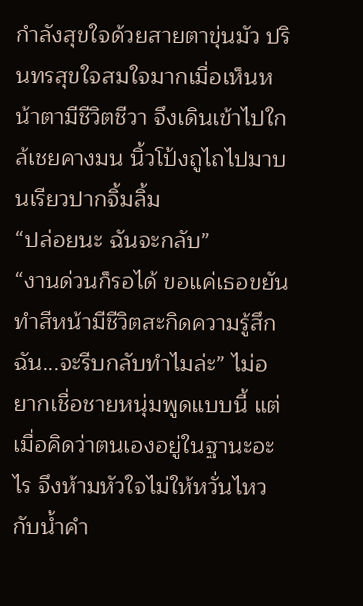กำลังสุขใจด้วยสายตาขุ่นมัว ปรินทรสุขใจสมใจมากเมื่อเห็นหน้าตามีชีวิตชีวา จึงเดินเข้าไปใกล้เชยคางมน นิ้วโป้งถูไถไปมาบนเรียวปากจิ้มลิ้ม
“ปล่อยนะ ฉันจะกลับ”
“งานด่วนก็รอได้ ขอแค่เธอขยันทำสีหน้ามีชีวิตสะกิดความรู้สึกฉัน...จะรีบกลับทำไมล่ะ” ไม่อยากเชื่อชายหนุ่มพูดแบบนี้ แต่เมื่อคิดว่าตนเองอยู่ในฐานะอะไร จึงห้ามหัวใจไม่ให้หวั่นไหวกับน้ำคำ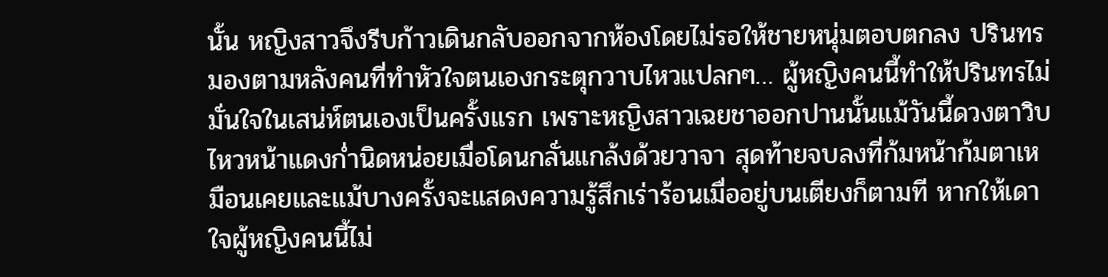นั้น หญิงสาวจึงรีบก้าวเดินกลับออกจากห้องโดยไม่รอให้ชายหนุ่มตอบตกลง ปรินทรมองตามหลังคนที่ทำหัวใจตนเองกระตุกวาบไหวแปลกๆ… ผู้หญิงคนนี้ทำให้ปรินทรไม่มั่นใจในเสน่ห์ตนเองเป็นครั้งแรก เพราะหญิงสาวเฉยชาออกปานนั้นแม้วันนี้ดวงตาวิบไหวหน้าแดงก่ำนิดหน่อยเมื่อโดนกลั่นแกล้งด้วยวาจา สุดท้ายจบลงที่ก้มหน้าก้มตาเหมือนเคยและแม้บางครั้งจะแสดงความรู้สึกเร่าร้อนเมื่ออยู่บนเตียงก็ตามที หากให้เดาใจผู้หญิงคนนี้ไม่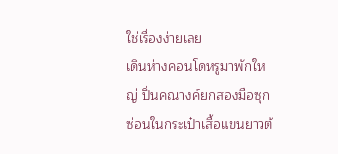ใช่เรื่องง่ายเลย
เดินห่างคอนโดหรูมาพักใหญ่ ปิ่นคณางค์ยกสองมือซุกซ่อนในกระเป๋าเสื้อแขนยาวต้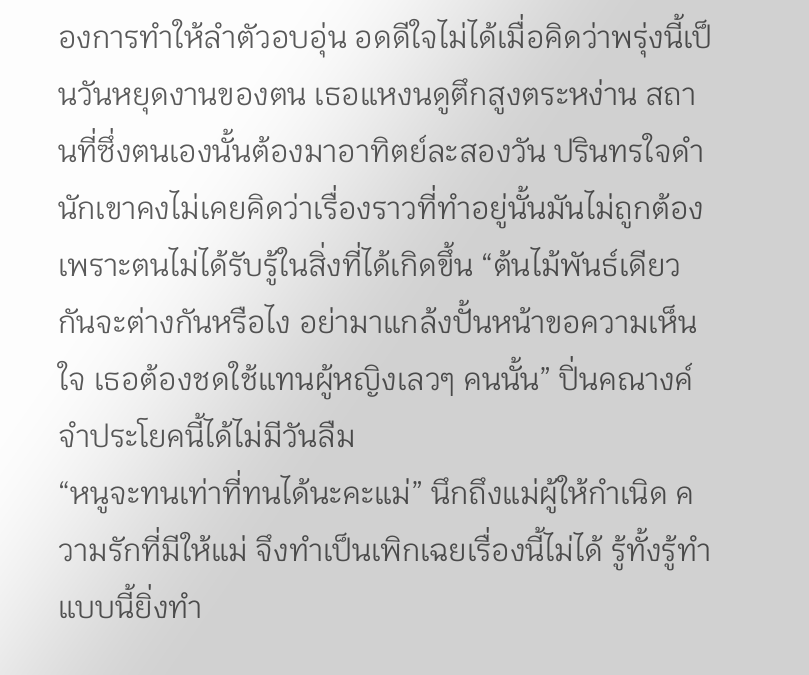องการทำให้ลำตัวอบอุ่น อดดีใจไม่ได้เมื่อคิดว่าพรุ่งนี้เป็นวันหยุดงานของตน เธอแหงนดูตึกสูงตระหง่าน สถานที่ซึ่งตนเองนั้นต้องมาอาทิตย์ละสองวัน ปรินทรใจดำนักเขาคงไม่เคยคิดว่าเรื่องราวที่ทำอยู่นั้นมันไม่ถูกต้อง เพราะตนไม่ได้รับรู้ในสิ่งที่ได้เกิดขึ้น “ต้นไม้พันธ์เดียวกันจะต่างกันหรือไง อย่ามาแกล้งปั้นหน้าขอความเห็นใจ เธอต้องชดใช้แทนผู้หญิงเลวๆ คนนั้น” ปิ่นคณางค์จำประโยคนี้ได้ไม่มีวันลืม
“หนูจะทนเท่าที่ทนได้นะคะแม่” นึกถึงแม่ผู้ให้กำเนิด ความรักที่มีให้แม่ จึงทำเป็นเพิกเฉยเรื่องนี้ไม่ได้ รู้ทั้งรู้ทำแบบนี้ยิ่งทำ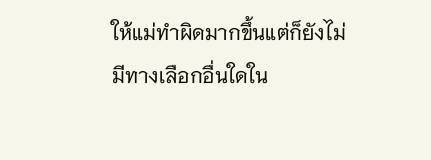ให้แม่ทำผิดมากขึ้นแต่ก็ยังไม่มีทางเลือกอื่นใดใน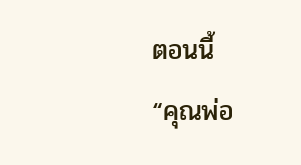ตอนนี้
“คุณพ่อ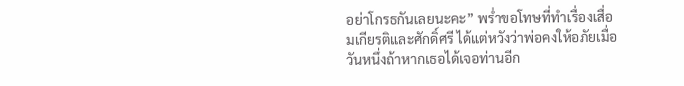อย่าโกรธกันเลยนะคะ” พร่ำขอโทษที่ทำเรื่องเสื่อมเกียรติและศักดิ์ศรี ได้แต่หวังว่าพ่อคงให้อภัยเมื่อวันหนึ่งถ้าหากเธอได้เจอท่านอีก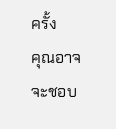ครั้ง
คุณอาจจะชอบ